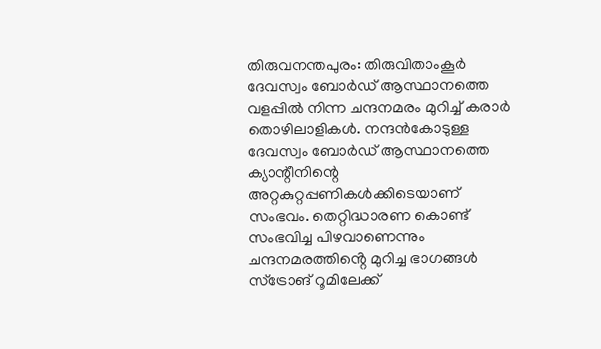തിരുവനന്തപുരം: തിരുവിതാംകൂർ ദേവസ്വം ബോർഡ് ആസ്ഥാനത്തെ വളപ്പിൽ നിന്ന ചന്ദനമരം മുറിച്ച് കരാർ തൊഴിലാളികൾ. നന്ദൻകോടുള്ള ദേവസ്വം ബോർഡ് ആസ്ഥാനത്തെ ക്യാന്റീനിന്റെ അറ്റകുറ്റപ്പണികൾക്കിടെയാണ് സംഭവം. തെറ്റിദ്ധാരണ കൊണ്ട് സംഭവിച്ച പിഴവാണെന്നും ചന്ദനമരത്തിൻ്റെ മുറിച്ച ഭാഗങ്ങൾ സ്ട്രോങ് റൂമിലേക്ക്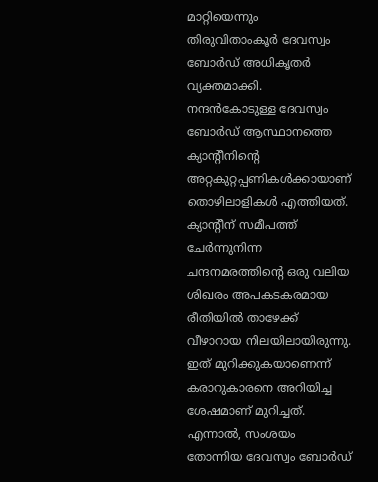മാറ്റിയെന്നും തിരുവിതാംകൂർ ദേവസ്വം ബോർഡ് അധികൃതർ വ്യക്തമാക്കി.
നന്ദൻകോടുള്ള ദേവസ്വം ബോർഡ് ആസ്ഥാനത്തെ ക്യാന്റീനിന്റെ അറ്റകുറ്റപ്പണികൾക്കായാണ് തൊഴിലാളികൾ എത്തിയത്. ക്യാന്റീന് സമീപത്ത് ചേർന്നുനിന്ന ചന്ദനമരത്തിന്റെ ഒരു വലിയ ശിഖരം അപകടകരമായ രീതിയിൽ താഴേക്ക് വീഴാറായ നിലയിലായിരുന്നു. ഇത് മുറിക്കുകയാണെന്ന് കരാറുകാരനെ അറിയിച്ച ശേഷമാണ് മുറിച്ചത്. എന്നാൽ, സംശയം തോന്നിയ ദേവസ്വം ബോർഡ്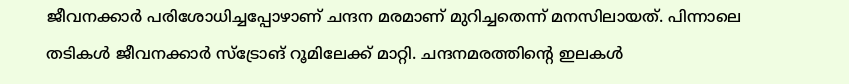ജീവനക്കാർ പരിശോധിച്ചപ്പോഴാണ് ചന്ദന മരമാണ് മുറിച്ചതെന്ന് മനസിലായത്. പിന്നാലെ തടികൾ ജീവനക്കാർ സ്ട്രോങ് റൂമിലേക്ക് മാറ്റി. ചന്ദനമരത്തിന്റെ ഇലകൾ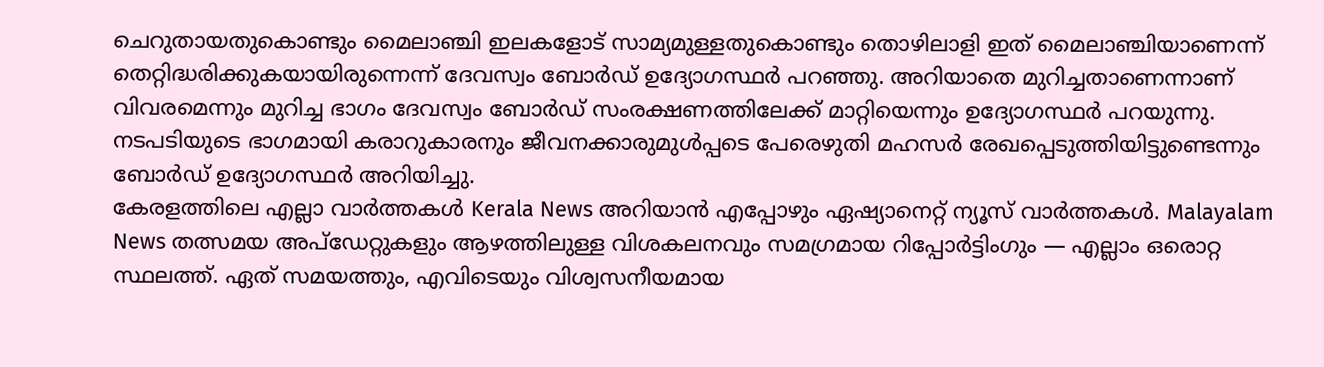ചെറുതായതുകൊണ്ടും മൈലാഞ്ചി ഇലകളോട് സാമ്യമുള്ളതുകൊണ്ടും തൊഴിലാളി ഇത് മൈലാഞ്ചിയാണെന്ന് തെറ്റിദ്ധരിക്കുകയായിരുന്നെന്ന് ദേവസ്വം ബോർഡ് ഉദ്യോഗസ്ഥർ പറഞ്ഞു. അറിയാതെ മുറിച്ചതാണെന്നാണ് വിവരമെന്നും മുറിച്ച ഭാഗം ദേവസ്വം ബോർഡ് സംരക്ഷണത്തിലേക്ക് മാറ്റിയെന്നും ഉദ്യോഗസ്ഥർ പറയുന്നു. നടപടിയുടെ ഭാഗമായി കരാറുകാരനും ജീവനക്കാരുമുൾപ്പടെ പേരെഴുതി മഹസർ രേഖപ്പെടുത്തിയിട്ടുണ്ടെന്നും ബോർഡ് ഉദ്യോഗസ്ഥർ അറിയിച്ചു.
കേരളത്തിലെ എല്ലാ വാർത്തകൾ Kerala News അറിയാൻ എപ്പോഴും ഏഷ്യാനെറ്റ് ന്യൂസ് വാർത്തകൾ. Malayalam News തത്സമയ അപ്ഡേറ്റുകളും ആഴത്തിലുള്ള വിശകലനവും സമഗ്രമായ റിപ്പോർട്ടിംഗും — എല്ലാം ഒരൊറ്റ സ്ഥലത്ത്. ഏത് സമയത്തും, എവിടെയും വിശ്വസനീയമായ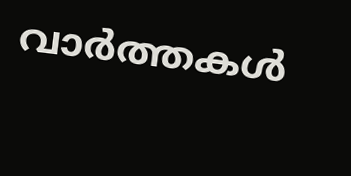വാർത്തകൾ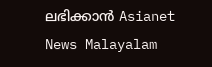ലഭിക്കാൻ Asianet News Malayalam